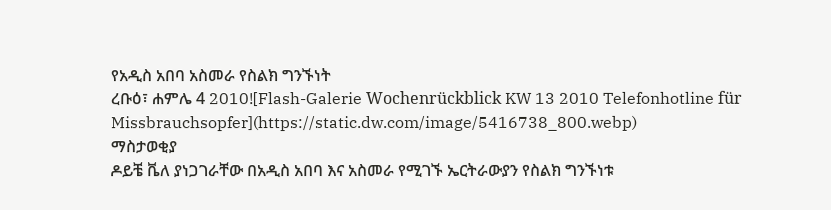የአዲስ አበባ አስመራ የስልክ ግንኙነት
ረቡዕ፣ ሐምሌ 4 2010![Flash-Galerie Wochenrückblick KW 13 2010 Telefonhotline für Missbrauchsopfer](https://static.dw.com/image/5416738_800.webp)
ማስታወቂያ
ዶይቼ ቬለ ያነጋገራቸው በአዲስ አበባ እና አስመራ የሚገኙ ኤርትራውያን የስልክ ግንኙነቱ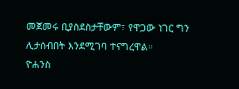መጀመሩ ቢያስደስታቸውም፣ የዋጋው ነገር ግን ሊታሰብበት እንደሚገባ ተናግረዋል።
ዮሐንስ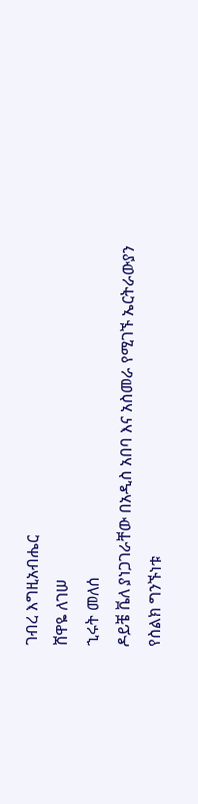ገብረ እግዚአብሔር
ሸዋዬ ለገሠ
ኂሩት መለሰ
ዶይቼ ቬለ ያነጋገራቸው በአዲስ አበባ እና አስመራ የሚገኙ ኤርትራውያን የስልክ ግንኙነቱ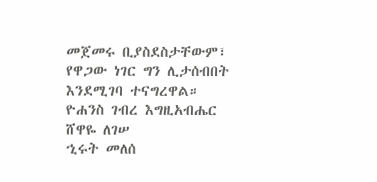መጀመሩ ቢያስደስታቸውም፣ የዋጋው ነገር ግን ሊታሰብበት እንደሚገባ ተናግረዋል።
ዮሐንስ ገብረ እግዚአብሔር
ሸዋዬ ለገሠ
ኂሩት መለሰ